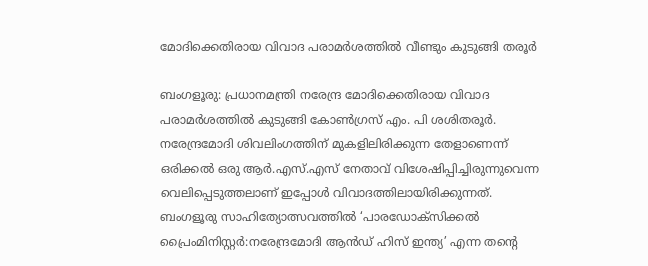മോദിക്കെതിരായ വിവാദ പരാമർശത്തിൽ വീണ്ടും കുടുങ്ങി തരൂർ

ബംഗളൂരു: പ്രധാനമന്ത്രി നരേന്ദ്ര മോദിക്കെതിരായ വിവാദ പരാമർശത്തിൽ കുടുങ്ങി കോണ്‍ഗ്രസ് എം. പി ശശിതരൂര്‍. നരേന്ദ്രമോദി ശിവലിംഗത്തിന് മുകളിലിരിക്കുന്ന തേളാണെന്ന് ഒരിക്കല്‍ ഒരു ആര്‍.എസ്.എസ് നേതാവ് വിശേഷിപ്പിച്ചിരുന്നുവെന്ന വെലിപ്പെടുത്തലാണ് ഇപ്പോൾ വിവാദത്തിലായിരിക്കുന്നത്.  ബംഗളൂരു സാഹിത്യോത്സവത്തില്‍ ‘പാരഡോക്‌സിക്കല്‍ പ്രൈംമിനിസ്റ്റര്‍:നരേന്ദ്രമോദി ആന്‍ഡ് ഹിസ് ഇന്ത്യ’ എന്ന തന്റെ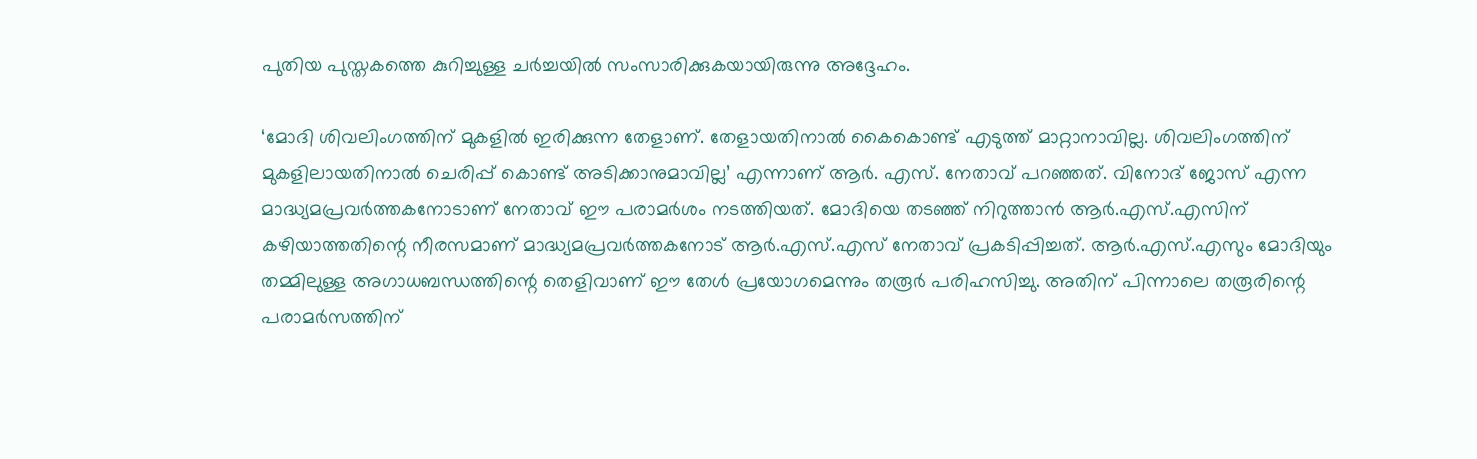പുതിയ പുസ്തകത്തെ കുറിച്ചുള്ള ചര്‍ച്ചയില്‍ സംസാരിക്കുകയായിരുന്നു അദ്ദേഹം.

‘മോദി ശിവലിംഗത്തിന് മുകളില്‍ ഇരിക്കുന്ന തേളാണ്. തേളായതിനാല്‍ കൈകൊണ്ട് എടുത്ത് മാറ്റാനാവില്ല. ശിവലിംഗത്തിന് മുകളിലായതിനാല്‍ ചെരിപ്പ് കൊണ്ട് അടിക്കാനുമാവില്ല’ എന്നാണ് ആര്‍. എസ്. നേതാവ് പറഞ്ഞത്. വിനോദ് ജോസ് എന്ന മാദ്ധ്യമപ്രവര്‍ത്തകനോടാണ് നേതാവ് ഈ പരാമര്‍ശം നടത്തിയത്. മോദിയെ തടഞ്ഞ് നിറുത്താന്‍ ആര്‍.എസ്.എസിന് കഴിയാത്തതിന്റെ നീരസമാണ് മാദ്ധ്യമപ്രവര്‍ത്തകനോട് ആര്‍.എസ്.എസ് നേതാവ് പ്രകടിപ്പിച്ചത്. ആര്‍.എസ്.എസും മോദിയും തമ്മിലുള്ള അഗാധബന്ധത്തിന്റെ തെളിവാണ് ഈ തേള്‍ പ്രയോഗമെന്നും തരൂര്‍ പരിഹസിച്ചു. അതിന് പിന്നാലെ തരൂരിന്റെ പരാമര്‍സത്തിന്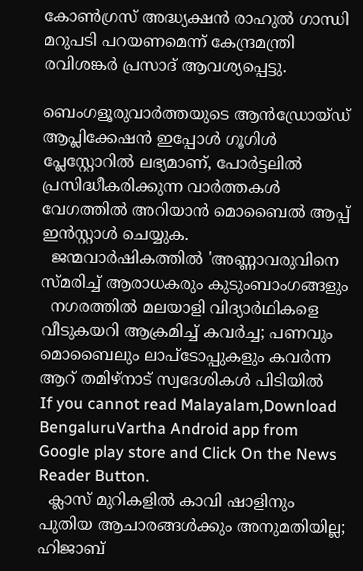കോണ്‍ഗ്രസ് അദ്ധ്യക്ഷന്‍ രാഹുല്‍ ഗാന്ധി മറുപടി പറയണമെന്ന് കേന്ദ്രമന്ത്രി രവിശങ്കര്‍ പ്രസാദ് ആവശ്യപ്പെട്ടു.

ബെംഗളൂരുവാർത്തയുടെ ആൻഡ്രോയ്ഡ് ആപ്ലിക്കേഷൻ ഇപ്പോൾ ഗൂഗിൾ പ്ലേസ്റ്റോറിൽ ലഭ്യമാണ്, പോർട്ടലിൽ പ്രസിദ്ധീകരിക്കുന്ന വാർത്തകൾ വേഗത്തിൽ അറിയാൻ മൊബൈൽ ആപ്പ് ഇൻസ്റ്റാൾ ചെയ്യുക.
  ജന്മവാർഷികത്തിൽ 'അണ്ണാവരുവിനെ സ്മരിച്ച് ആരാധകരും കുടുംബാംഗങ്ങളും
  നഗരത്തിൽ മലയാളി വിദ്യാർഥികളെ വീടുകയറി ആക്രമിച്ച് കവർച്ച; പണവും മൊബൈലും ലാപ്ടോപ്പുകളും കവര്‍ന്ന ആറ് തമിഴ്‌നാട് സ്വദേശികൾ പിടിയിൽ
If you cannot read Malayalam,Download BengaluruVartha Android app from Google play store and Click On the News Reader Button.
  ക്ലാസ് മുറികളിൽ കാവി ഷാളിനും പുതിയ ആചാരങ്ങൾക്കും അനുമതിയില്ല; ഹിജാബ്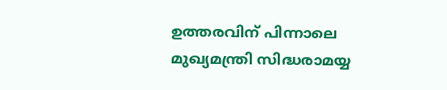ഉത്തരവിന് പിന്നാലെ മുഖ്യമന്ത്രി സിദ്ധരാമയ്യ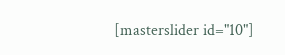[masterslider id="10"]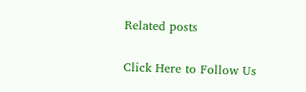Related posts

Click Here to Follow Us